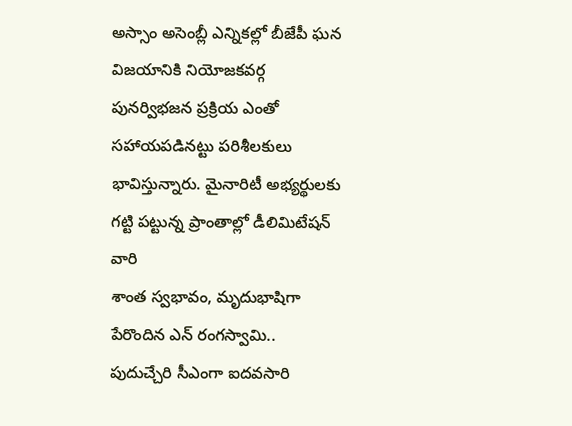అస్సాం అసెంబ్లీ ఎన్నికల్లో బీజేపీ ఘన విజయానికి నియోజకవర్గ పునర్విభజన ప్రక్రియ ఎంతో సహాయపడినట్టు పరిశీలకులు భావిస్తున్నారు. మైనారిటీ అభ్యర్థులకు గట్టి పట్టున్న ప్రాంతాల్లో డీలిమిటేషన్ వారి
శాంత స్వభావం, మృదుభాషిగా పేరొందిన ఎన్ రంగస్వామి.. పుదుచ్చేరి సీఎంగా ఐదవసారి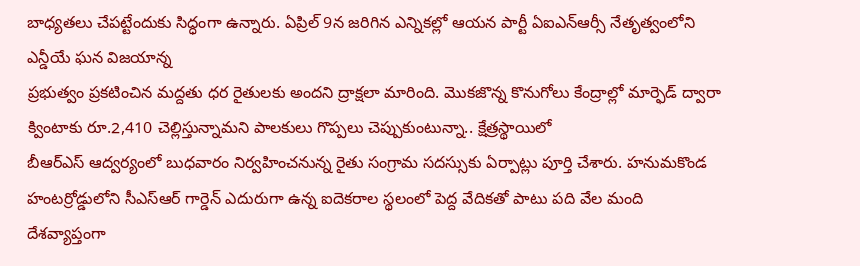బాధ్యతలు చేపట్టేందుకు సిద్ధంగా ఉన్నారు. ఏప్రిల్ 9న జరిగిన ఎన్నికల్లో ఆయన పార్టీ ఏఐఎన్ఆర్సీ నేతృత్వంలోని ఎన్డీయే ఘన విజయాన్న
ప్రభుత్వం ప్రకటించిన మద్దతు ధర రైతులకు అందని ద్రాక్షలా మారింది. మొకజొన్న కొనుగోలు కేంద్రాల్లో మార్ఫెడ్ ద్వారా క్వింటాకు రూ.2,410 చెల్లిస్తున్నామని పాలకులు గొప్పలు చెప్పుకుంటున్నా.. క్షేత్రస్థాయిలో
బీఆర్ఎస్ ఆద్వర్యంలో బుధవారం నిర్వహించనున్న రైతు సంగ్రామ సదస్సుకు ఏర్పాట్లు పూర్తి చేశారు. హనుమకొండ హంటర్రోడ్డులోని సీఎస్ఆర్ గార్డెన్ ఎదురుగా ఉన్న ఐదెకరాల స్థలంలో పెద్ద వేదికతో పాటు పది వేల మంది
దేశవ్యాప్తంగా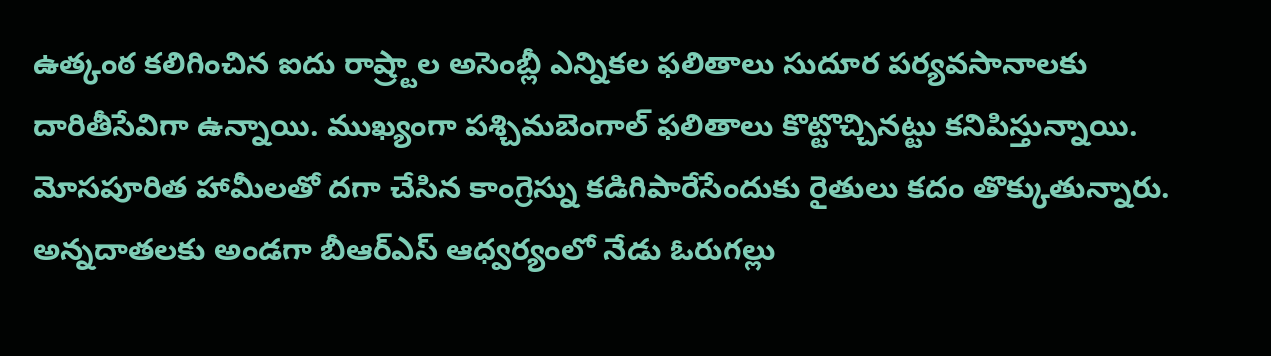ఉత్కంఠ కలిగించిన ఐదు రాష్ర్టాల అసెంబ్లీ ఎన్నికల ఫలితాలు సుదూర పర్యవసానాలకు దారితీసేవిగా ఉన్నాయి. ముఖ్యంగా పశ్చిమబెంగాల్ ఫలితాలు కొట్టొచ్చినట్టు కనిపిస్తున్నాయి.
మోసపూరిత హామీలతో దగా చేసిన కాంగ్రెస్ను కడిగిపారేసేందుకు రైతులు కదం తొక్కుతున్నారు. అన్నదాతలకు అండగా బీఆర్ఎస్ ఆధ్వర్యంలో నేడు ఓరుగల్లు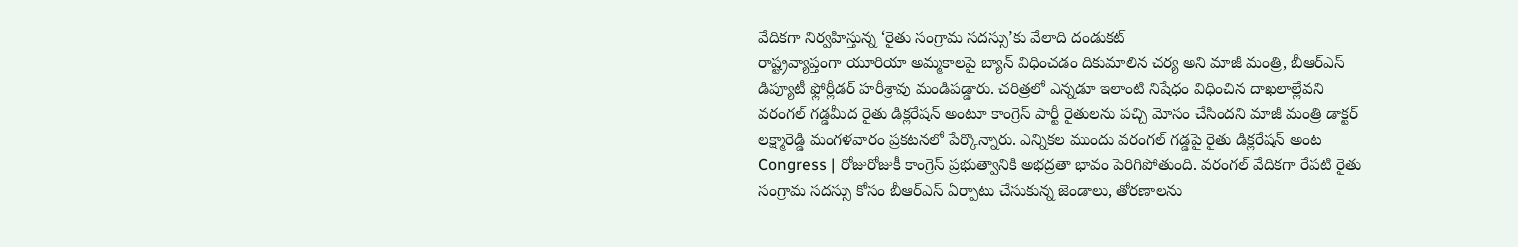వేదికగా నిర్వహిస్తున్న ‘రైతు సంగ్రామ సదస్సు’కు వేలాది దండుకట్
రాష్ట్రవ్యాప్తంగా యూరియా అమ్మకాలపై బ్యాన్ విధించడం దికుమాలిన చర్య అని మాజీ మంత్రి, బీఆర్ఎస్ డిప్యూటీ ఫ్లోర్లీడర్ హరీశ్రావు మండిపడ్డారు. చరిత్రలో ఎన్నడూ ఇలాంటి నిషేధం విధించిన దాఖలాల్లేవని
వరంగల్ గడ్డమీద రైతు డిక్లరేషన్ అంటూ కాంగ్రెస్ పార్టీ రైతులను పచ్చి మోసం చేసిందని మాజీ మంత్రి డాక్టర్ లక్ష్మారెడ్డి మంగళవారం ప్రకటనలో పేర్కొన్నారు. ఎన్నికల ముందు వరంగల్ గడ్డపై రైతు డిక్లరేషన్ అంట
Congress | రోజురోజుకీ కాంగ్రెస్ ప్రభుత్వానికి అభద్రతా భావం పెరిగిపోతుంది. వరంగల్ వేదికగా రేపటి రైతు సంగ్రామ సదస్సు కోసం బీఆర్ఎస్ ఏర్పాటు చేసుకున్న జెండాలు, తోరణాలను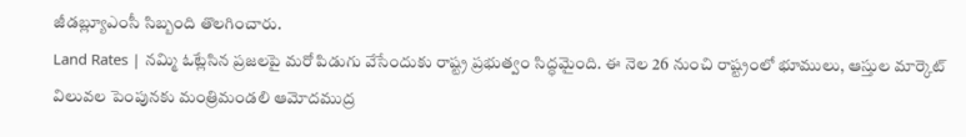జీడబ్ల్యూఎంసీ సిబ్బంది తొలగించారు.
Land Rates | నమ్మి ఓట్లేసిన ప్రజలపై మరో పిడుగు వేసేందుకు రాష్ట్ర ప్రభుత్వం సిద్ధమైంది. ఈ నెల 26 నుంచి రాష్ట్రంలో భూములు, ఆస్తుల మార్కెట్ విలువల పెంపునకు మంత్రిమండలి ఆమోదముద్ర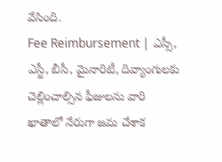వేసింది.
Fee Reimbursement | ఎస్సీ, ఎస్టీ, బీసీ, మైనారిటీ, దివ్యాంగులకు చెల్లించాల్సిన ఫీజులను వారి ఖాతాలో నేరుగా జమ చేశాక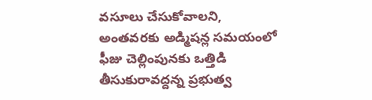వసూలు చేసుకోవాలని, అంతవరకు అడ్మిషన్ల సమయంలో ఫీజు చెల్లింపునకు ఒత్తిడి తీసుకురావద్దన్న ప్రభుత్వ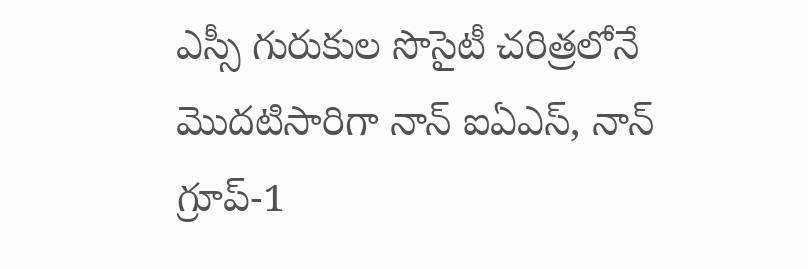ఎస్సీ గురుకుల సొసైటీ చరిత్రలోనే మొదటిసారిగా నాన్ ఐఏఎస్, నాన్ గ్రూప్-1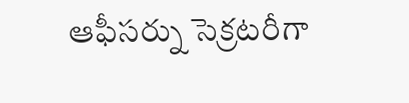ఆఫీసర్ను సెక్రటరీగా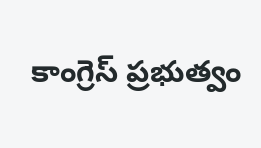కాంగ్రెస్ ప్రభుత్వం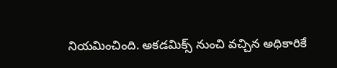నియమించింది. అకడమిక్స్ నుంచి వచ్చిన అధికారికే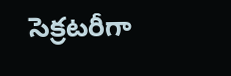సెక్రటరీగా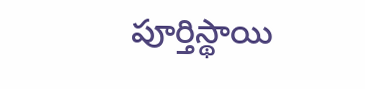పూర్తిస్థాయి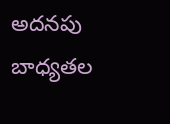అదనపు బాధ్యతల